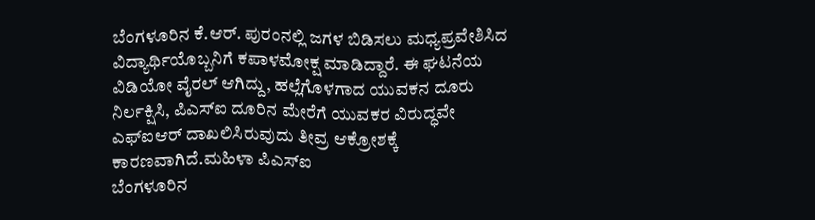ಬೆಂಗಳೂರಿನ ಕೆ.ಆರ್. ಪುರಂನಲ್ಲಿ ಜಗಳ ಬಿಡಿಸಲು ಮಧ್ಯಪ್ರವೇಶಿಸಿದ ವಿದ್ಯಾರ್ಥಿಯೊಬ್ಬನಿಗೆ ಕಪಾಳಮೋಕ್ಷ ಮಾಡಿದ್ದಾರೆ. ಈ ಘಟನೆಯ ವಿಡಿಯೋ ವೈರಲ್ ಆಗಿದ್ದು, ಹಲ್ಲೆಗೊಳಗಾದ ಯುವಕನ ದೂರು ನಿರ್ಲಕ್ಷಿಸಿ, ಪಿಎಸ್ಐ ದೂರಿನ ಮೇರೆಗೆ ಯುವಕರ ವಿರುದ್ಧವೇ ಎಫ್ಐಆರ್ ದಾಖಲಿಸಿರುವುದು ತೀವ್ರ ಆಕ್ರೋಶಕ್ಕೆ ಕಾರಣವಾಗಿದೆ.ಮಹಿಳಾ ಪಿಎಸ್ಐ
ಬೆಂಗಳೂರಿನ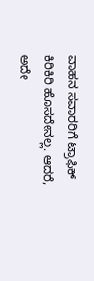ವಾಹನ ಸವಾರರಿಗೆ ಟ್ರಾಫಿಕ್ ಕಿರಿಕಿರಿ ಹೊಸದೇನಲ್ಲ. ಆದರೆ, ಅದೇ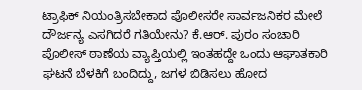ಟ್ರಾಫಿಕ್ ನಿಯಂತ್ರಿಸಬೇಕಾದ ಪೊಲೀಸರೇ ಸಾರ್ವಜನಿಕರ ಮೇಲೆ ದೌರ್ಜನ್ಯ ಎಸಗಿದರೆ ಗತಿಯೇನು? ಕೆ.ಆರ್. ಪುರಂ ಸಂಚಾರಿ ಪೊಲೀಸ್ ಠಾಣೆಯ ವ್ಯಾಪ್ತಿಯಲ್ಲಿ ಇಂತಹದ್ದೇ ಒಂದು ಆಘಾತಕಾರಿ ಘಟನೆ ಬೆಳಕಿಗೆ ಬಂದಿದ್ದು, ಜಗಳ ಬಿಡಿಸಲು ಹೋದ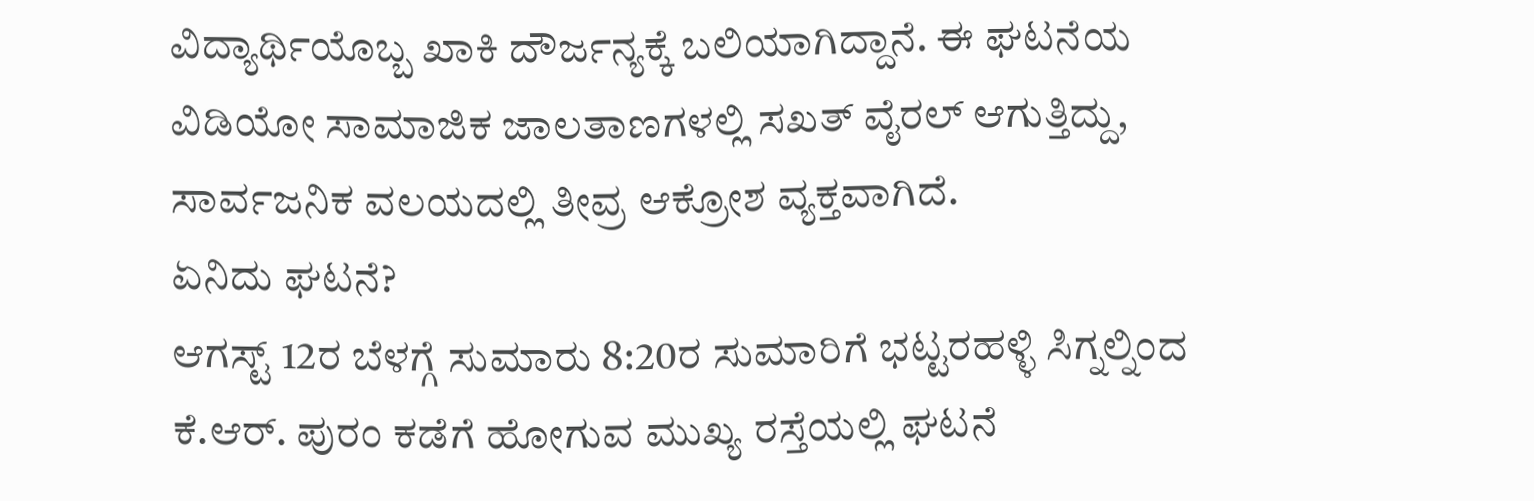ವಿದ್ಯಾರ್ಥಿಯೊಬ್ಬ ಖಾಕಿ ದೌರ್ಜನ್ಯಕ್ಕೆ ಬಲಿಯಾಗಿದ್ದಾನೆ. ಈ ಘಟನೆಯ ವಿಡಿಯೋ ಸಾಮಾಜಿಕ ಜಾಲತಾಣಗಳಲ್ಲಿ ಸಖತ್ ವೈರಲ್ ಆಗುತ್ತಿದ್ದು, ಸಾರ್ವಜನಿಕ ವಲಯದಲ್ಲಿ ತೀವ್ರ ಆಕ್ರೋಶ ವ್ಯಕ್ತವಾಗಿದೆ.
ಏನಿದು ಘಟನೆ?
ಆಗಸ್ಟ್ 12ರ ಬೆಳಗ್ಗೆ ಸುಮಾರು 8:20ರ ಸುಮಾರಿಗೆ ಭಟ್ಟರಹಳ್ಳಿ ಸಿಗ್ನಲ್ನಿಂದ ಕೆ.ಆರ್. ಪುರಂ ಕಡೆಗೆ ಹೋಗುವ ಮುಖ್ಯ ರಸ್ತೆಯಲ್ಲಿ ಘಟನೆ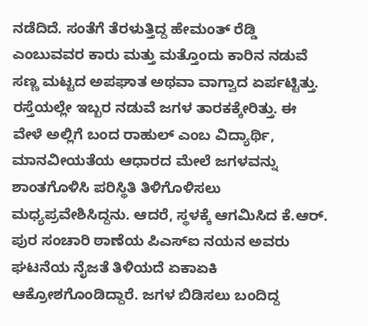ನಡೆದಿದೆ. ಸಂತೆಗೆ ತೆರಳುತ್ತಿದ್ದ ಹೇಮಂತ್ ರೆಡ್ಡಿ ಎಂಬುವವರ ಕಾರು ಮತ್ತು ಮತ್ತೊಂದು ಕಾರಿನ ನಡುವೆ ಸಣ್ಣ ಮಟ್ಟದ ಅಪಘಾತ ಅಥವಾ ವಾಗ್ವಾದ ಏರ್ಪಟ್ಟಿತ್ತು. ರಸ್ತೆಯಲ್ಲೇ ಇಬ್ಬರ ನಡುವೆ ಜಗಳ ತಾರಕಕ್ಕೇರಿತ್ತು. ಈ ವೇಳೆ ಅಲ್ಲಿಗೆ ಬಂದ ರಾಹುಲ್ ಎಂಬ ವಿದ್ಯಾರ್ಥಿ, ಮಾನವೀಯತೆಯ ಆಧಾರದ ಮೇಲೆ ಜಗಳವನ್ನು ಶಾಂತಗೊಳಿಸಿ ಪರಿಸ್ಥಿತಿ ತಿಳಿಗೊಳಿಸಲು ಮಧ್ಯಪ್ರವೇಶಿಸಿದ್ದನು. ಆದರೆ, ಸ್ಥಳಕ್ಕೆ ಆಗಮಿಸಿದ ಕೆ.ಆರ್. ಪುರ ಸಂಚಾರಿ ಠಾಣೆಯ ಪಿಎಸ್ಐ ನಯನ ಅವರು ಘಟನೆಯ ನೈಜತೆ ತಿಳಿಯದೆ ಏಕಾಏಕಿ ಆಕ್ರೋಶಗೊಂಡಿದ್ದಾರೆ. ಜಗಳ ಬಿಡಿಸಲು ಬಂದಿದ್ದ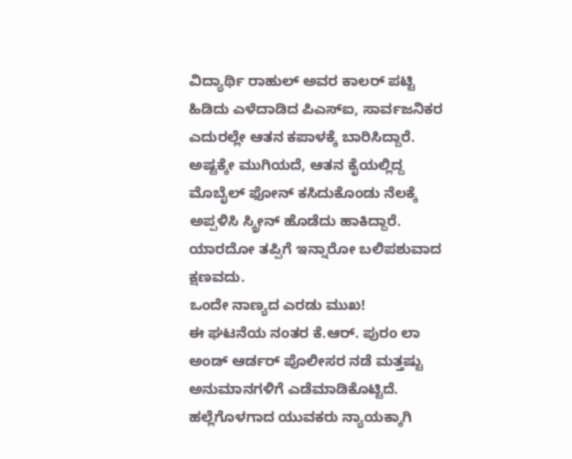ವಿದ್ಯಾರ್ಥಿ ರಾಹುಲ್ ಅವರ ಕಾಲರ್ ಪಟ್ಟಿ ಹಿಡಿದು ಎಳೆದಾಡಿದ ಪಿಎಸ್ಐ, ಸಾರ್ವಜನಿಕರ ಎದುರಲ್ಲೇ ಆತನ ಕಪಾಳಕ್ಕೆ ಬಾರಿಸಿದ್ದಾರೆ. ಅಷ್ಟಕ್ಕೇ ಮುಗಿಯದೆ, ಆತನ ಕೈಯಲ್ಲಿದ್ದ ಮೊಬೈಲ್ ಫೋನ್ ಕಸಿದುಕೊಂಡು ನೆಲಕ್ಕೆ ಅಪ್ಪಳಿಸಿ ಸ್ಕ್ರೀನ್ ಹೊಡೆದು ಹಾಕಿದ್ದಾರೆ. ಯಾರದೋ ತಪ್ಪಿಗೆ ಇನ್ನಾರೋ ಬಲಿಪಶುವಾದ ಕ್ಷಣವದು.
ಒಂದೇ ನಾಣ್ಯದ ಎರಡು ಮುಖ!
ಈ ಘಟನೆಯ ನಂತರ ಕೆ.ಆರ್. ಪುರಂ ಲಾ ಅಂಡ್ ಆರ್ಡರ್ ಪೊಲೀಸರ ನಡೆ ಮತ್ತಷ್ಟು ಅನುಮಾನಗಳಿಗೆ ಎಡೆಮಾಡಿಕೊಟ್ಟಿದೆ. ಹಲ್ಲೆಗೊಳಗಾದ ಯುವಕರು ನ್ಯಾಯಕ್ಕಾಗಿ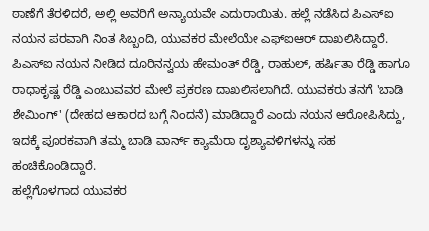ಠಾಣೆಗೆ ತೆರಳಿದರೆ, ಅಲ್ಲಿ ಅವರಿಗೆ ಅನ್ಯಾಯವೇ ಎದುರಾಯಿತು. ಹಲ್ಲೆ ನಡೆಸಿದ ಪಿಎಸ್ಐ ನಯನ ಪರವಾಗಿ ನಿಂತ ಸಿಬ್ಬಂದಿ, ಯುವಕರ ಮೇಲೆಯೇ ಎಫ್ಐಆರ್ ದಾಖಲಿಸಿದ್ದಾರೆ. ಪಿಎಸ್ಐ ನಯನ ನೀಡಿದ ದೂರಿನನ್ವಯ ಹೇಮಂತ್ ರೆಡ್ಡಿ, ರಾಹುಲ್, ಹರ್ಷಿತಾ ರೆಡ್ಡಿ ಹಾಗೂ ರಾಧಾಕೃಷ್ಣ ರೆಡ್ಡಿ ಎಂಬುವವರ ಮೇಲೆ ಪ್ರಕರಣ ದಾಖಲಿಸಲಾಗಿದೆ. ಯುವಕರು ತನಗೆ 'ಬಾಡಿ ಶೇಮಿಂಗ್' (ದೇಹದ ಆಕಾರದ ಬಗ್ಗೆ ನಿಂದನೆ) ಮಾಡಿದ್ದಾರೆ ಎಂದು ನಯನ ಆರೋಪಿಸಿದ್ದು, ಇದಕ್ಕೆ ಪೂರಕವಾಗಿ ತಮ್ಮ ಬಾಡಿ ವಾರ್ನ್ ಕ್ಯಾಮೆರಾ ದೃಶ್ಯಾವಳಿಗಳನ್ನು ಸಹ ಹಂಚಿಕೊಂಡಿದ್ದಾರೆ.
ಹಲ್ಲೆಗೊಳಗಾದ ಯುವಕರ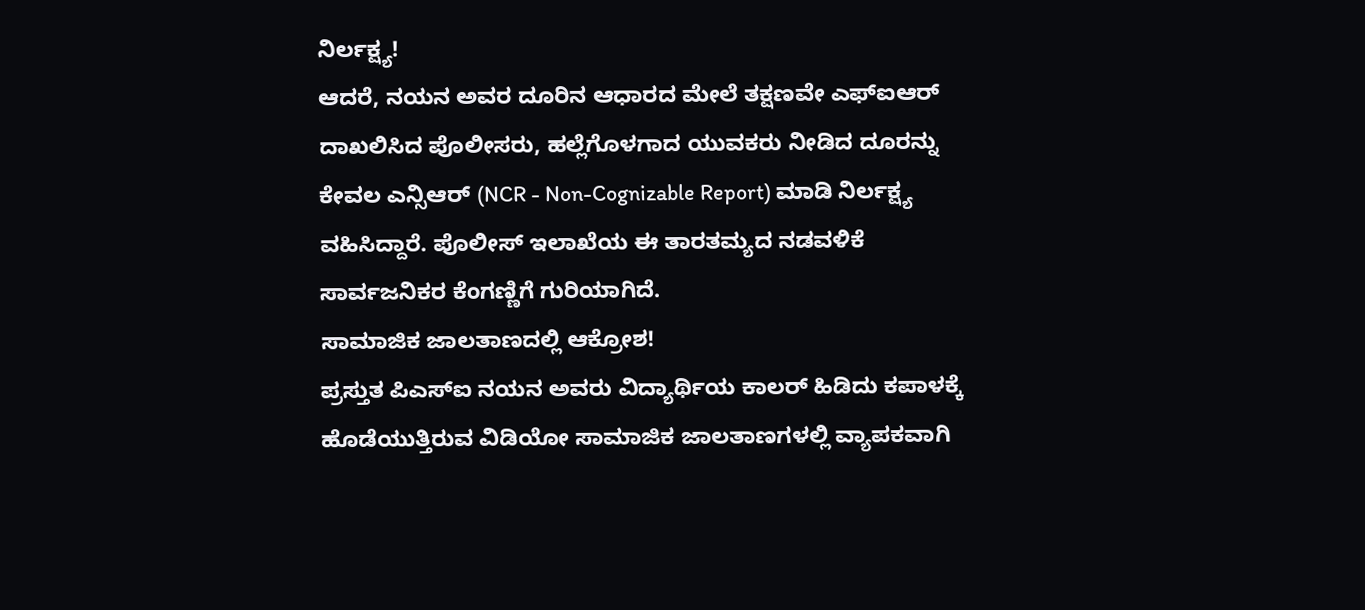ನಿರ್ಲಕ್ಷ್ಯ!
ಆದರೆ, ನಯನ ಅವರ ದೂರಿನ ಆಧಾರದ ಮೇಲೆ ತಕ್ಷಣವೇ ಎಫ್ಐಆರ್ ದಾಖಲಿಸಿದ ಪೊಲೀಸರು, ಹಲ್ಲೆಗೊಳಗಾದ ಯುವಕರು ನೀಡಿದ ದೂರನ್ನು ಕೇವಲ ಎನ್ಸಿಆರ್ (NCR - Non-Cognizable Report) ಮಾಡಿ ನಿರ್ಲಕ್ಷ್ಯ ವಹಿಸಿದ್ದಾರೆ. ಪೊಲೀಸ್ ಇಲಾಖೆಯ ಈ ತಾರತಮ್ಯದ ನಡವಳಿಕೆ ಸಾರ್ವಜನಿಕರ ಕೆಂಗಣ್ಣಿಗೆ ಗುರಿಯಾಗಿದೆ.
ಸಾಮಾಜಿಕ ಜಾಲತಾಣದಲ್ಲಿ ಆಕ್ರೋಶ!
ಪ್ರಸ್ತುತ ಪಿಎಸ್ಐ ನಯನ ಅವರು ವಿದ್ಯಾರ್ಥಿಯ ಕಾಲರ್ ಹಿಡಿದು ಕಪಾಳಕ್ಕೆ ಹೊಡೆಯುತ್ತಿರುವ ವಿಡಿಯೋ ಸಾಮಾಜಿಕ ಜಾಲತಾಣಗಳಲ್ಲಿ ವ್ಯಾಪಕವಾಗಿ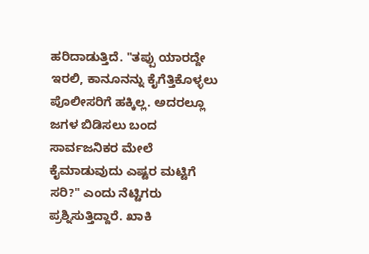ಹರಿದಾಡುತ್ತಿದೆ. "ತಪ್ಪು ಯಾರದ್ದೇ ಇರಲಿ, ಕಾನೂನನ್ನು ಕೈಗೆತ್ತಿಕೊಳ್ಳಲು ಪೊಲೀಸರಿಗೆ ಹಕ್ಕಿಲ್ಲ. ಅದರಲ್ಲೂ ಜಗಳ ಬಿಡಿಸಲು ಬಂದ ಸಾರ್ವಜನಿಕರ ಮೇಲೆ ಕೈಮಾಡುವುದು ಎಷ್ಟರ ಮಟ್ಟಿಗೆ ಸರಿ?" ಎಂದು ನೆಟ್ಟಿಗರು ಪ್ರಶ್ನಿಸುತ್ತಿದ್ದಾರೆ. ಖಾಕಿ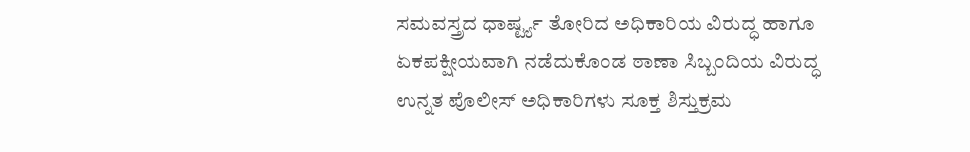ಸಮವಸ್ತ್ರದ ಧಾರ್ಷ್ಟ್ಯ ತೋರಿದ ಅಧಿಕಾರಿಯ ವಿರುದ್ಧ ಹಾಗೂ ಏಕಪಕ್ಷೀಯವಾಗಿ ನಡೆದುಕೊಂಡ ಠಾಣಾ ಸಿಬ್ಬಂದಿಯ ವಿರುದ್ಧ ಉನ್ನತ ಪೊಲೀಸ್ ಅಧಿಕಾರಿಗಳು ಸೂಕ್ತ ಶಿಸ್ತುಕ್ರಮ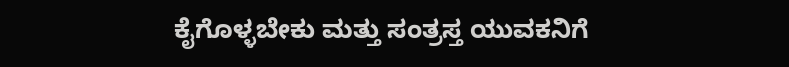ಕೈಗೊಳ್ಳಬೇಕು ಮತ್ತು ಸಂತ್ರಸ್ತ ಯುವಕನಿಗೆ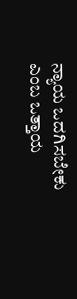ನ್ಯಾಯ ಒದಗಿಸಬೇಕು ಎಂಬ ಒತ್ತಾಯ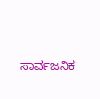ಸಾರ್ವಜನಿಕ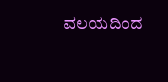ವಲಯದಿಂದ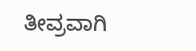ತೀವ್ರವಾಗಿ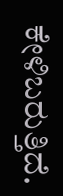ಕೇಳಿಬರುತ್ತಿದೆ.